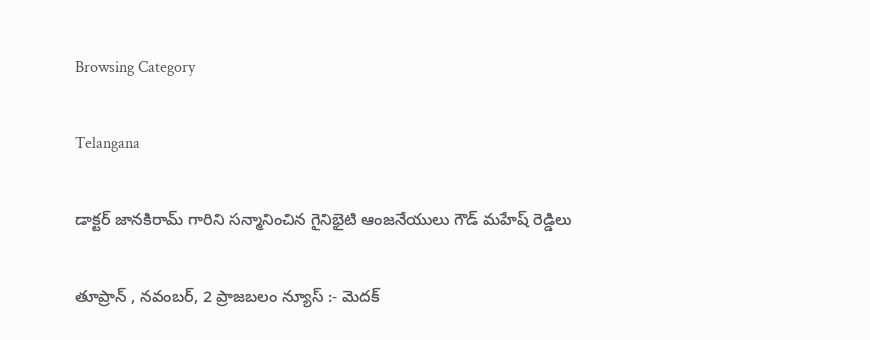Browsing Category

Telangana

డాక్టర్ జానకిరామ్ గారిని సన్మానించిన గైనిభైటి ఆంజనేయులు గౌడ్ మహేష్ రెడ్డిలు

తూప్రాన్ , నవంబర్, 2 ప్రాజబలం న్యూస్ :- మెదక్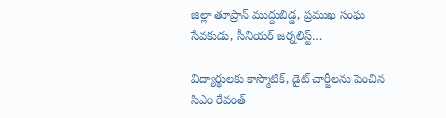జిల్లా తూప్రాన్ ముద్దుబిడ్డ, ప్రముఖ సంఘ సేవకుడు, సీనియర్ జర్నలిస్ట్…

విద్యార్థులకు కాస్మొటిక్, డైట్ చార్జీలను పెంచిన సిఎం రేవంత్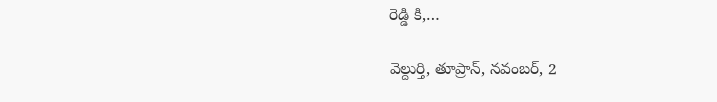రెడ్డి కి,…

వెల్దుర్తి, తూప్రాన్, నవంబర్, 2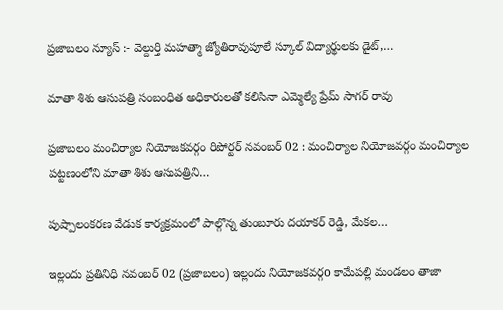ప్రజాబలం న్యూస్ :- వెల్దుర్తి మహత్మా జ్యోతిరావుపూలే స్కూల్ విద్యార్థులకు డైట్,…

మాతా శిశు ఆసుపత్రి సంబంధిత అధికారులతో కలిసినా ఎమ్మెల్యే ప్రేమ్ సాగర్ రావు

ప్రజాబలం మంచిర్యాల నియోజకవర్గం రిపోర్టర్ నవంబర్ 02 : మంచిర్యాల నియోజవర్గం మంచిర్యాల పట్టణంలోని మాతా శిశు ఆసుపత్రిని…

పుష్పాలంకరణ వేడుక కార్యక్రమంలో పాల్గొన్న తుంబూరు దయాకర్ రెడ్డి, మేకల…

ఇల్లందు ప్రతినిధి నవంబర్ 02 (ప్రజాబలం) ఇల్లందు నియోజకవర్గo కామేపల్లి మండలం తాజా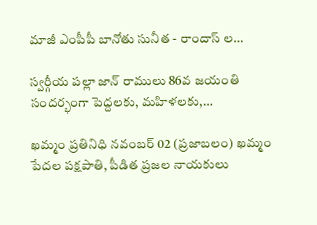మాజీ ఎంపీపీ బానోతు సునీత - రాందాస్ ల…

స్వర్గీయ పల్లా జాన్ రాములు 86వ జయంతి సందర్భంగా పెద్దలకు, మహిళలకు,…

ఖమ్మం ప్రతినిధి నవంబర్ 02 (ప్రజాబలం) ఖమ్మం పేదల పక్షపాతి, పీడిత ప్రజల నాయకులు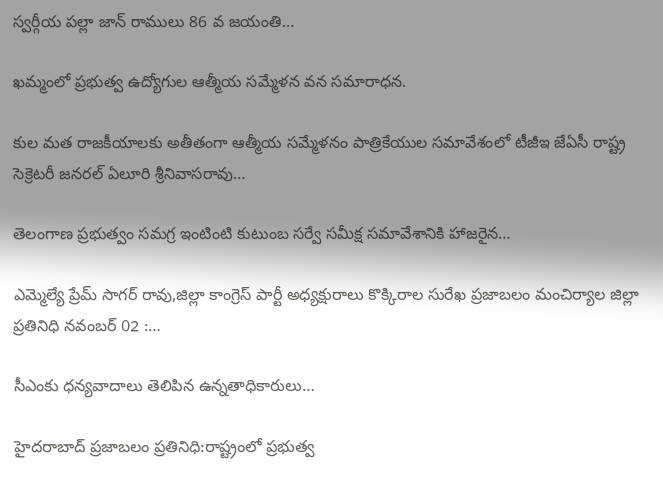స్వర్గీయ పల్లా జాన్ రాములు 86 వ జయంతి…

ఖమ్మంలో ప్రభుత్వ ఉద్యోగుల ఆత్మీయ సమ్మేళన వన సమారాధన.

కుల మత రాజకీయాలకు అతీతంగా ఆత్మీయ సమ్మేళనం పాత్రికేయుల సమావేశంలో టీజీఇ జేఏసీ రాష్ట్ర సెక్రెటరీ జనరల్ ఏలూరి శ్రీనివాసరావు…

తెలంగాణ ప్రభుత్వం సమగ్ర ఇంటింటి కుటుంబ సర్వే సమీక్ష సమావేశానికి హాజరైన…

ఎమ్మెల్యే ప్రేమ్ సాగర్ రావు,జిల్లా కాంగ్రెస్ పార్టీ అధ్యక్షురాలు కొక్కిరాల సురేఖ ప్రజాబలం మంచిర్యాల జిల్లా ప్రతినిధి నవంబర్ 02 :…

సీఎంకు ధన్యవాదాలు తెలిపిన ఉన్నతాధికారులు…

హైదరాబాద్‌ ప్రజాబలం ప్రతినిధి:రాష్ట్రంలో ప్రభుత్వ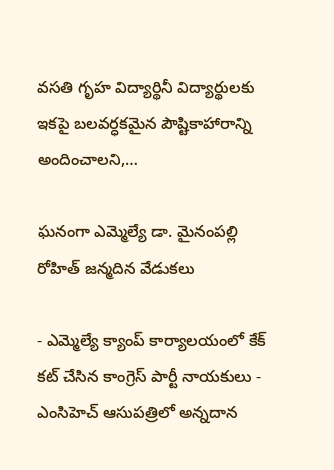వసతి గృహ విద్యార్థినీ విద్యార్థులకు ఇకపై బలవర్ధకమైన పౌష్టికాహారాన్ని అందించాలని,…

ఘనంగా ఎమ్మెల్యే డా. మైనంపల్లి రోహిత్‌ జన్మదిన వేడుకలు

- ఎమ్మెల్యే క్యాంప్‌ కార్యాలయంలో కేక్‌ కట్‌ చేసిన కాంగ్రెస్‌ పార్టీ నాయకులు - ఎంసిహెచ్‌ ఆసుపత్రిలో అన్నదాన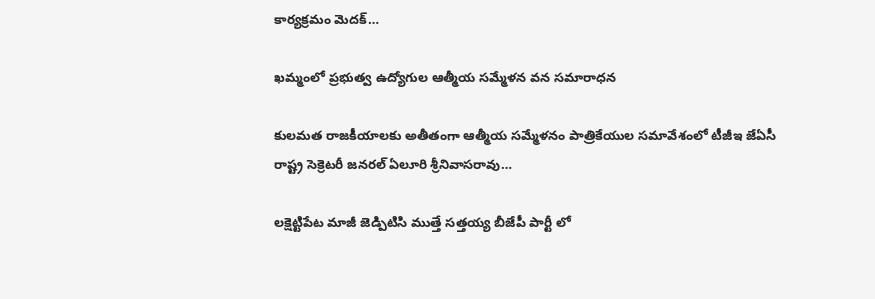కార్యక్రమం మెదక్‌…

ఖమ్మంలో ప్రభుత్వ ఉద్యోగుల ఆత్మీయ సమ్మేళన వన సమారాధన

కులమత రాజకీయాలకు అతీతంగా ఆత్మీయ సమ్మేళనం పాత్రికేయుల సమావేశంలో టీజీఇ జేఏసీ రాష్ట్ర సెక్రెటరీ జనరల్ ఏలూరి శ్రీనివాసరావు…

లక్షెట్టిపేట మాజీ జెడ్పిటిసి ముత్తే సత్తయ్య బీజేపీ పార్టీ లో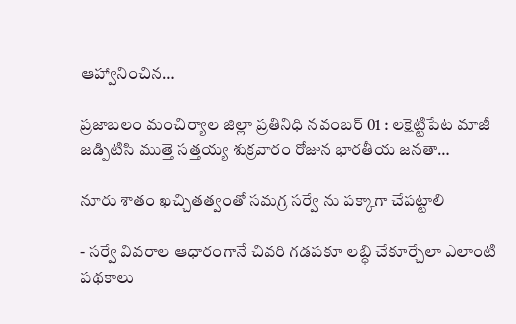ఆహ్వానించిన…

ప్రజాబలం మంచిర్యాల జిల్లా ప్రతినిధి నవంబర్ 01 : లక్షెట్టిపేట మాజీ జడ్పిటిసి ముత్తె సత్తయ్య శుక్రవారం రోజున భారతీయ జనతా…

నూరు శాతం ఖచ్చితత్వంతో సమగ్ర సర్వే ను పక్కాగా చేపట్టాలి

- సర్వే వివరాల ఆధారంగానే చివరి గడపకూ లబ్ధి చేకూర్చేలా ఎలాంటి పథకాలు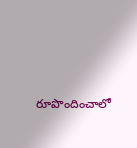రూపొందించాలో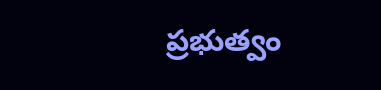ప్రభుత్వం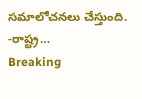సమాలోచనలు చేస్తుంది. -రాష్ట్ర…
Breaking